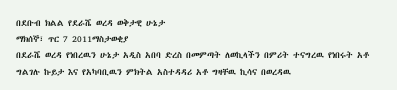በደቡብ ክልል የደራሼ ወረዳ ወቅታዊ ሁኔታ
ማክሰኞ፣ ጥር 7 2011ማስታወቂያ
በደራሼ ወረዳ የነበረዉን ሁኔታ አዲስ አበባ ድረስ በመምጣት ለወኪላችን በምሪት ተናግረዉ የነበሩት አቶ ግልገሉ ኩይታ እና የአካባቢዉን ምክትል አስተዳዳሪ አቶ ግዛቸዉ ኪሳና በወረዳዉ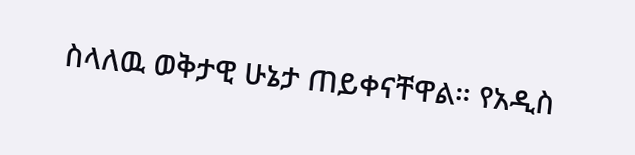ስላለዉ ወቅታዊ ሁኔታ ጠይቀናቸዋል። የአዲስ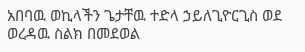አበባዉ ወኪላችን ጌታቸዉ ተድላ ኃይለጊዮርጊስ ወደ ወረዳዉ ስልክ በመደወል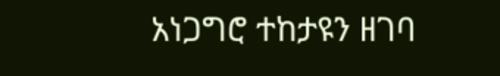አነጋግሮ ተከታዩን ዘገባ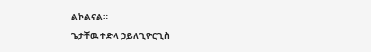ልኮልናል።
ጌታቸዉ ተድላ ኃይለጊዮርጊስ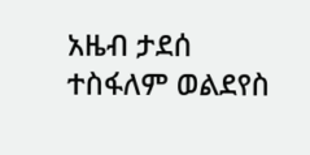አዜብ ታደሰ
ተስፋለም ወልደየስ